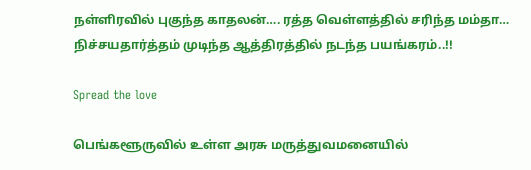நள்ளிரவில் புகுந்த காதலன்…. ரத்த வெள்ளத்தில் சரிந்த மம்தா… நிச்சயதார்த்தம் முடிந்த ஆத்திரத்தில் நடந்த பயங்கரம்..!!

Spread the love

பெங்களூருவில் உள்ள அரசு மருத்துவமனையில்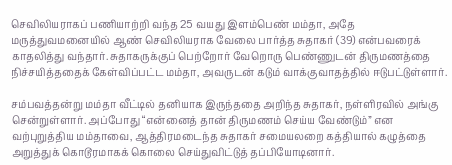செவிலியராகப் பணியாற்றி வந்த 25 வயது இளம்பெண் மம்தா, அதே மருத்துவமனையில் ஆண் செவிலியராக வேலை பார்த்த சுதாகர் (39) என்பவரைக் காதலித்து வந்தார். சுதாகருக்குப் பெற்றோர் வேறொரு பெண்ணுடன் திருமணத்தை நிச்சயித்ததைக் கேள்விப்பட்ட மம்தா, அவருடன் கடும் வாக்குவாதத்தில் ஈடுபட்டுள்ளார்.

சம்பவத்தன்று மம்தா வீட்டில் தனியாக இருந்ததை அறிந்த சுதாகர், நள்ளிரவில் அங்கு சென்றுள்ளார். அப்போது “என்னைத் தான் திருமணம் செய்ய வேண்டும்” என வற்புறுத்திய மம்தாவை, ஆத்திரமடைந்த சுதாகர் சமையலறை கத்தியால் கழுத்தை அறுத்துக் கொடூரமாகக் கொலை செய்துவிட்டுத் தப்பியோடினார்.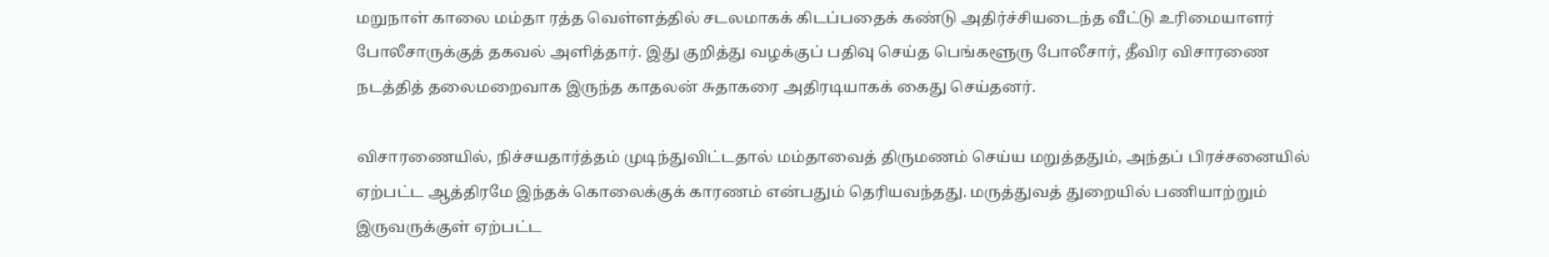மறுநாள் காலை மம்தா ரத்த வெள்ளத்தில் சடலமாகக் கிடப்பதைக் கண்டு அதிர்ச்சியடைந்த வீட்டு உரிமையாளர் போலீசாருக்குத் தகவல் அளித்தார். இது குறித்து வழக்குப் பதிவு செய்த பெங்களூரு போலீசார், தீவிர விசாரணை நடத்தித் தலைமறைவாக இருந்த காதலன் சுதாகரை அதிரடியாகக் கைது செய்தனர்.

விசாரணையில், நிச்சயதார்த்தம் முடிந்துவிட்டதால் மம்தாவைத் திருமணம் செய்ய மறுத்ததும், அந்தப் பிரச்சனையில் ஏற்பட்ட ஆத்திரமே இந்தக் கொலைக்குக் காரணம் என்பதும் தெரியவந்தது. மருத்துவத் துறையில் பணியாற்றும் இருவருக்குள் ஏற்பட்ட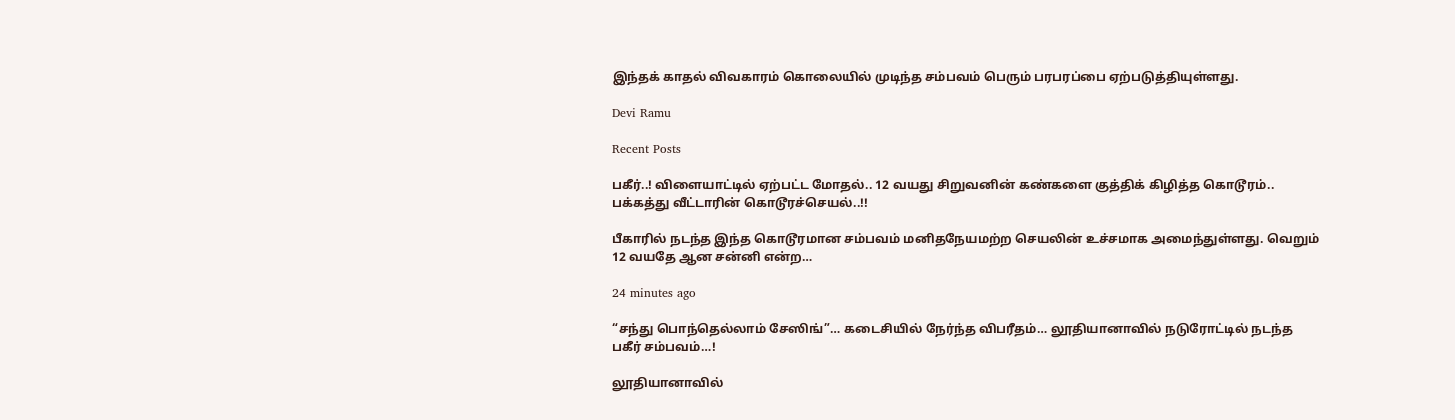இந்தக் காதல் விவகாரம் கொலையில் முடிந்த சம்பவம் பெரும் பரபரப்பை ஏற்படுத்தியுள்ளது.

Devi Ramu

Recent Posts

பகீர்..! விளையாட்டில் ஏற்பட்ட மோதல்.. 12 வயது சிறுவனின் கண்களை குத்திக் கிழித்த கொடூரம்.. பக்கத்து வீட்டாரின் கொடூரச்செயல்..!!

பீகாரில் நடந்த இந்த கொடூரமான சம்பவம் மனிதநேயமற்ற செயலின் உச்சமாக அமைந்துள்ளது. வெறும் 12 வயதே ஆன சன்னி என்ற…

24 minutes ago

“சந்து பொந்தெல்லாம் சேஸிங்”… கடைசியில் நேர்ந்த விபரீதம்… லூதியானாவில் நடுரோட்டில் நடந்த பகீர் சம்பவம்…!

லூதியானாவில்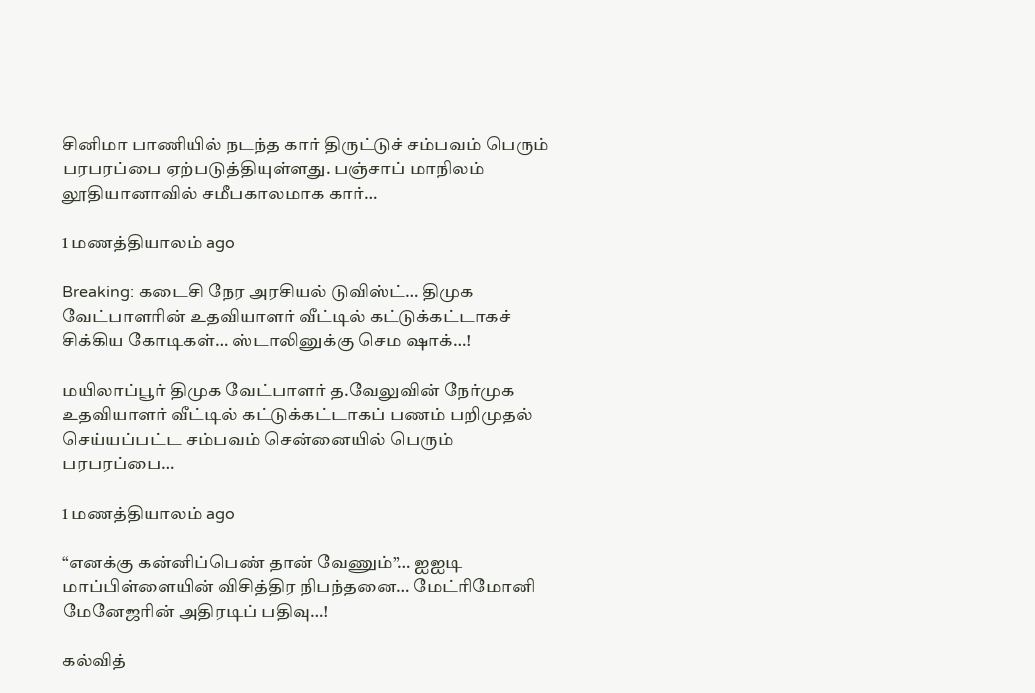சினிமா பாணியில் நடந்த கார் திருட்டுச் சம்பவம் பெரும் பரபரப்பை ஏற்படுத்தியுள்ளது. பஞ்சாப் மாநிலம் லூதியானாவில் சமீபகாலமாக கார்…

1 மணத்தியாலம் ago

Breaking: கடைசி நேர அரசியல் டுவிஸ்ட்… திமுக வேட்பாளரின் உதவியாளர் வீட்டில் கட்டுக்கட்டாகச் சிக்கிய கோடிகள்… ஸ்டாலினுக்கு செம ஷாக்…!

மயிலாப்பூர் திமுக வேட்பாளர் த.வேலுவின் நேர்முக உதவியாளர் வீட்டில் கட்டுக்கட்டாகப் பணம் பறிமுதல் செய்யப்பட்ட சம்பவம் சென்னையில் பெரும் பரபரப்பை…

1 மணத்தியாலம் ago

“எனக்கு கன்னிப்பெண் தான் வேணும்”… ஐஐடி மாப்பிள்ளையின் விசித்திர நிபந்தனை… மேட்ரிமோனி மேனேஜரின் அதிரடிப் பதிவு…!

கல்வித்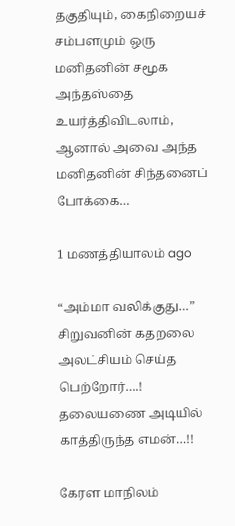தகுதியும், கைநிறையச் சம்பளமும் ஒரு மனிதனின் சமூக அந்தஸ்தை உயர்த்திவிடலாம், ஆனால் அவை அந்த மனிதனின் சிந்தனைப் போக்கை…

1 மணத்தியாலம் ago

“அம்மா வலிக்குது…” சிறுவனின் கதறலை அலட்சியம் செய்த பெற்றோர்….! தலையணை அடியில் காத்திருந்த எமன்…!!

கேரள மாநிலம்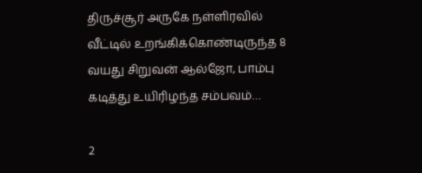திருச்சூர் அருகே நள்ளிரவில் வீட்டில் உறங்கிக்கொண்டிருந்த 8 வயது சிறுவன் ஆல்ஜோ, பாம்பு கடித்து உயிரிழந்த சம்பவம்…

2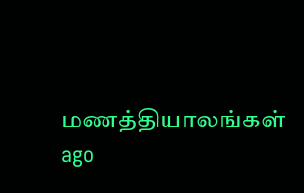மணத்தியாலங்கள் ago